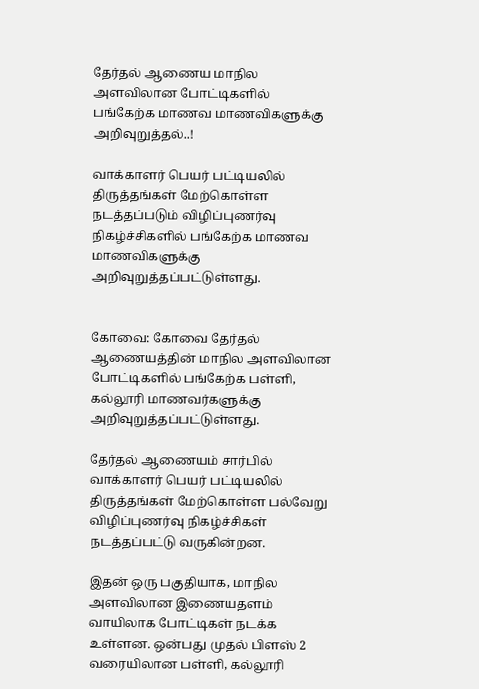தேர்தல் ஆணைய மாநில அளவிலான போட்டிகளில் பங்கேற்க மாணவ மாணவிகளுக்கு அறிவுறுத்தல்..!

வாக்காளர் பெயர் பட்டியலில் திருத்தங்கள் மேற்கொள்ள நடத்தப்படும் விழிப்புணர்வு நிகழ்ச்சிகளில் பங்கேற்க மாணவ மாணவிகளுக்கு அறிவுறுத்தப்பட்டுள்ளது.


கோவை: கோவை தேர்தல் ஆணையத்தின் மாநில அளவிலான போட்டிகளில் பங்கேற்க பள்ளி, கல்லூரி மாணவர்களுக்கு அறிவுறுத்தப்பட்டுள்ளது.

தேர்தல் ஆணையம் சார்பில் வாக்காளர் பெயர் பட்டியலில் திருத்தங்கள் மேற்கொள்ள பல்வேறு விழிப்புணர்வு நிகழ்ச்சிகள் நடத்தப்பட்டு வருகின்றன.

இதன் ஒரு பகுதியாக, மாநில அளவிலான இணையதளம் வாயிலாக போட்டிகள் நடக்க உள்ளன. ஒன்பது முதல் பிளஸ் 2 வரையிலான பள்ளி, கல்லூரி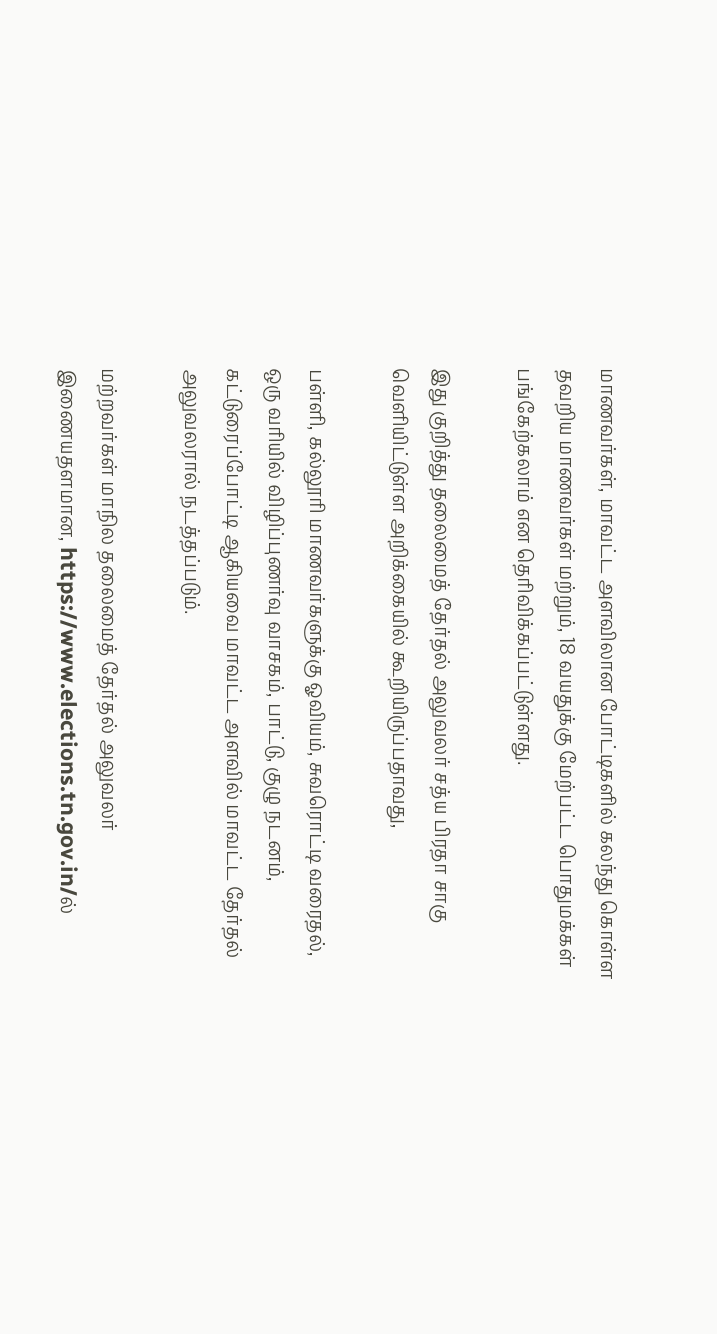மாணவர்கள், மாவட்ட அளவிலான போட்டிகளில் கலந்து கொள்ள தவறிய மாணவர்கள் மற்றும், 18 வயதுக்கு மேற்பட்ட பொதுமக்கள் பங்கேற்கலாம் என தெரிவிக்கப்பட்டுள்ளது.

இது குறித்து தலைமைத் தேர்தல் அலுவலர் சத்ய பிரதா சாகு வெளியிட்டுள்ள அறிக்கையில் கூறியிருப்பதாவது,

பள்ளி, கல்லூரி மாணவர்களுக்கு ஓவியம், சுவரொட்டி வரைதல், ஒரு வரியில் விழிப்புணர்வு வாசகம், பாட்டு, குழு நடனம், கட்டுரைப்போட்டி ஆகியவை மாவட்ட அளவில் மாவட்ட தேர்தல் அலுவலரால் நடத்தப்படும்.

மற்றவர்கள் மாநில தலைமைத் தேர்தல் அலுவலர் இணையதளமான, https://www.elections.tn.gov.in/ல்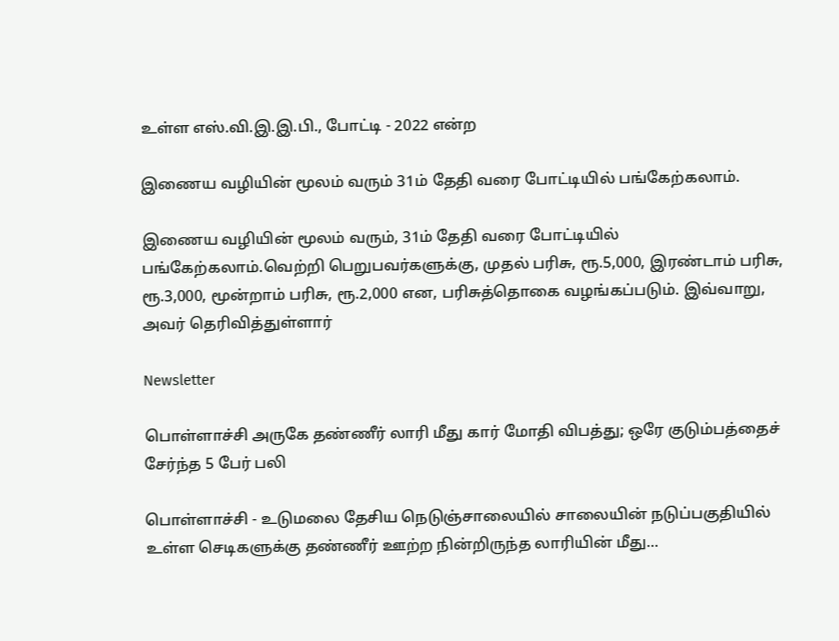உள்ள எஸ்.வி.இ.இ.பி., போட்டி - 2022 என்ற

இணைய வழியின் மூலம் வரும் 31ம் தேதி வரை போட்டியில் பங்கேற்கலாம்.

இணைய வழியின் மூலம் வரும், 31ம் தேதி வரை போட்டியில் பங்கேற்கலாம்.வெற்றி பெறுபவர்களுக்கு, முதல் பரிசு, ரூ.5,000, இரண்டாம் பரிசு, ரூ.3,000, மூன்றாம் பரிசு, ரூ.2,000 என, பரிசுத்தொகை வழங்கப்படும். இவ்வாறு, அவர் தெரிவித்துள்ளார்

Newsletter

பொள்ளாச்சி அருகே தண்ணீர் லாரி மீது கார் மோதி விபத்து; ஒரே குடும்பத்தைச் சேர்ந்த 5 பேர் பலி

பொள்ளாச்சி - உடுமலை தேசிய நெடுஞ்சாலையில் சாலையின் நடுப்பகுதியில் உள்ள செடிகளுக்கு தண்ணீர் ஊற்ற நின்றிருந்த லாரியின் மீது...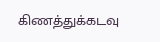கிணத்துக்கடவு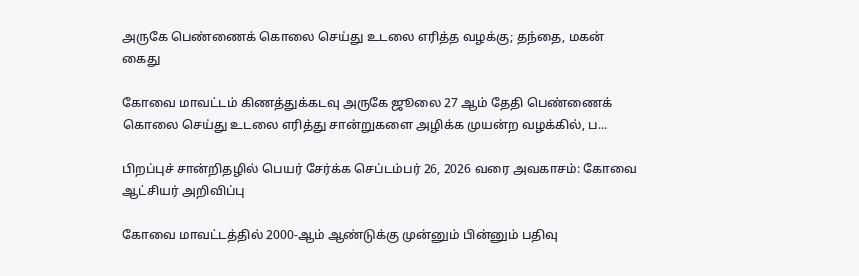அருகே பெண்ணைக் கொலை செய்து உடலை எரித்த வழக்கு; தந்தை, மகன் கைது

கோவை மாவட்டம் கிணத்துக்கடவு அருகே ஜூலை 27 ஆம் தேதி பெண்ணைக் கொலை செய்து உடலை எரித்து சான்றுகளை அழிக்க முயன்ற வழக்கில், ப...

பிறப்புச் சான்றிதழில் பெயர் சேர்க்க செப்டம்பர் 26, 2026 வரை அவகாசம்: கோவை ஆட்சியர் அறிவிப்பு

கோவை மாவட்டத்தில் 2000-ஆம் ஆண்டுக்கு முன்னும் பின்னும் பதிவு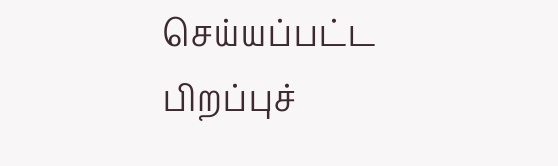செய்யப்பட்ட பிறப்புச்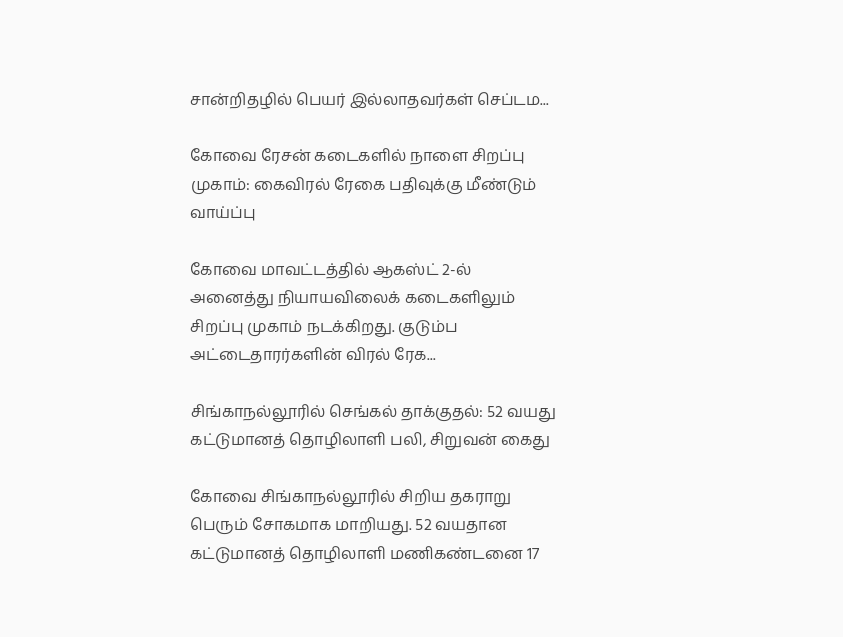சான்றிதழில் பெயர் இல்லாதவர்கள் செப்டம...

கோவை ரேசன் கடைகளில் நாளை சிறப்பு முகாம்: கைவிரல் ரேகை பதிவுக்கு மீண்டும் வாய்ப்பு

கோவை மாவட்டத்தில் ஆகஸ்ட் 2-ல் அனைத்து நியாயவிலைக் கடைகளிலும் சிறப்பு முகாம் நடக்கிறது. குடும்ப அட்டைதாரர்களின் விரல் ரேக...

சிங்காநல்லூரில் செங்கல் தாக்குதல்: 52 வயது கட்டுமானத் தொழிலாளி பலி, சிறுவன் கைது

கோவை சிங்காநல்லூரில் சிறிய தகராறு பெரும் சோகமாக மாறியது. 52 வயதான கட்டுமானத் தொழிலாளி மணிகண்டனை 17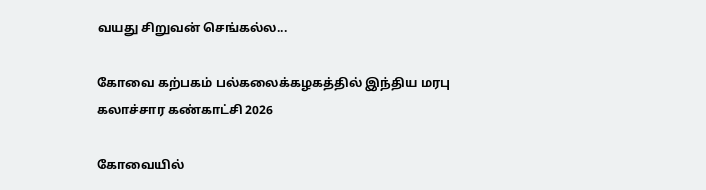வயது சிறுவன் செங்கல்ல...

கோவை கற்பகம் பல்கலைக்கழகத்தில் இந்திய மரபு கலாச்சார கண்காட்சி 2026

கோவையில்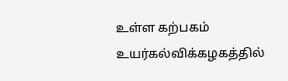உள்ள கற்பகம் உயர்கல்விக்கழகத்தில்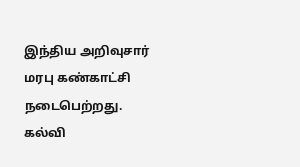இந்திய அறிவுசார் மரபு கண்காட்சி நடைபெற்றது. கல்வி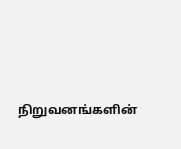நிறுவனங்களின்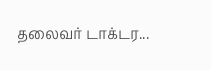தலைவர் டாக்டர...